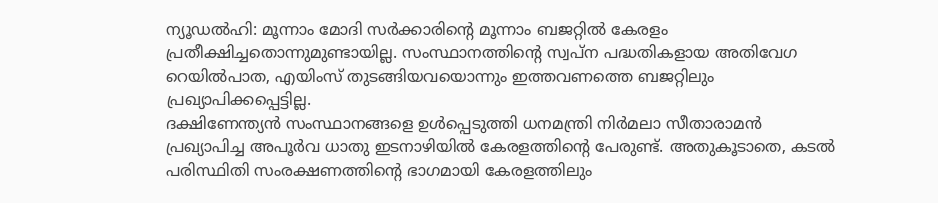ന്യൂഡൽഹി: മൂന്നാം മോദി സർക്കാരിന്റെ മൂന്നാം ബജറ്റിൽ കേരളം പ്രതീക്ഷിച്ചതൊന്നുമുണ്ടായില്ല. സംസ്ഥാനത്തിന്റെ സ്വപ്ന പദ്ധതികളായ അതിവേഗ റെയിൽപാത, എയിംസ് തുടങ്ങിയവയൊന്നും ഇത്തവണത്തെ ബജറ്റിലും പ്രഖ്യാപിക്കപ്പെട്ടില്ല.
ദക്ഷിണേന്ത്യൻ സംസ്ഥാനങ്ങളെ ഉൾപ്പെടുത്തി ധനമന്ത്രി നിർമലാ സീതാരാമൻ പ്രഖ്യാപിച്ച അപൂർവ ധാതു ഇടനാഴിയിൽ കേരളത്തിന്റെ പേരുണ്ട്. അതുകൂടാതെ, കടൽ പരിസ്ഥിതി സംരക്ഷണത്തിന്റെ ഭാഗമായി കേരളത്തിലും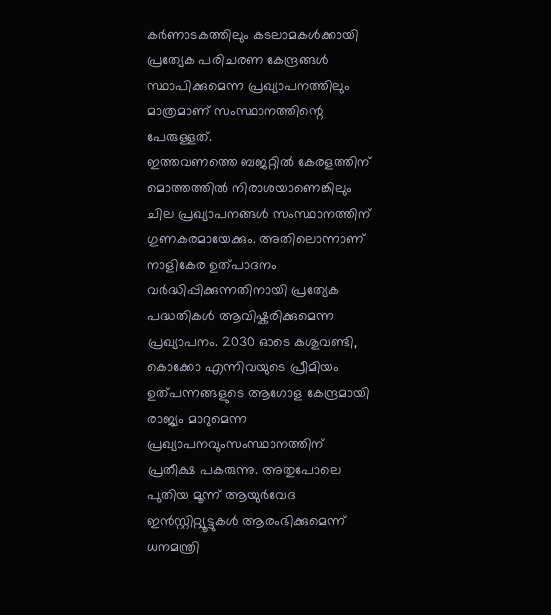കർണാടകത്തിലും കടലാമകൾക്കായി പ്രത്യേക പരിചരണ കേന്ദ്രങ്ങൾ സ്ഥാപിക്കുമെന്ന പ്രഖ്യാപനത്തിലും മാത്രമാണ് സംസ്ഥാനത്തിന്റെ പേരുള്ളത്.
ഇത്തവണത്തെ ബജറ്റിൽ കേരളത്തിന് മൊത്തത്തിൽ നിരാശയാണെങ്കിലും ചില പ്രഖ്യാപനങ്ങൾ സംസ്ഥാനത്തിന് ഗുണകരമായേക്കും. അതിലൊന്നാണ് നാളികേര ഉത്പാദനം വർദ്ധിപ്പിക്കുന്നതിനായി പ്രത്യേക പദ്ധതികൾ ആവിഷ്കരിക്കുമെന്ന പ്രഖ്യാപനം. 2030 ഓടെ കശുവണ്ടി, കൊക്കോ എന്നിവയുടെ പ്രീമിയം ഉത്പന്നങ്ങളുടെ ആഗോള കേന്ദ്രമായി രാജ്യം മാറുമെന്ന പ്രഖ്യാപനവുംസംസ്ഥാനത്തിന് പ്രതീക്ഷ പകരുന്നു. അതുപോലെ പുതിയ മൂന്ന് ആയുർവേദ ഇൻസ്റ്റിറ്റ്യൂട്ടുകൾ ആരംഭിക്കുമെന്ന് ധനമന്ത്രി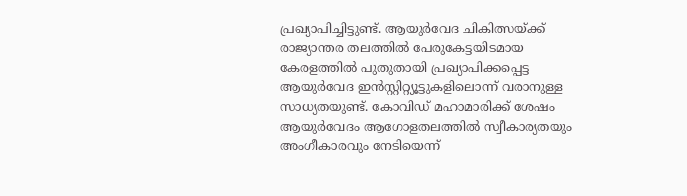പ്രഖ്യാപിച്ചിട്ടുണ്ട്. ആയുർവേദ ചികിത്സയ്ക്ക് രാജ്യാന്തര തലത്തിൽ പേരുകേട്ടയിടമായ കേരളത്തിൽ പുതുതായി പ്രഖ്യാപിക്കപ്പെട്ട ആയുർവേദ ഇൻസ്റ്റിറ്റ്യൂട്ടുകളിലൊന്ന് വരാനുള്ള സാധ്യതയുണ്ട്. കോവിഡ് മഹാമാരിക്ക് ശേഷം ആയുർവേദം ആഗോളതലത്തിൽ സ്വീകാര്യതയും അംഗീകാരവും നേടിയെന്ന്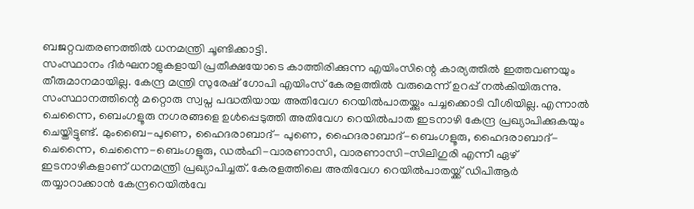ബജറ്റവതരണത്തിൽ ധനമന്ത്രി ചൂണ്ടിക്കാട്ടി.
സംസ്ഥാനം ദീർഘനാളുകളായി പ്രതീക്ഷയോടെ കാത്തിരിക്കുന്ന എയിംസിന്റെ കാര്യത്തിൽ ഇത്തവണയും തീരുമാനമായില്ല. കേന്ദ്ര മന്ത്രി സുരേഷ് ഗോപി എയിംസ് കേരളത്തിൽ വരുമെന്ന് ഉറപ്പ് നൽകിയിരുന്നു. സംസ്ഥാനത്തിന്റെ മറ്റൊരു സ്വപ്ന പദ്ധതിയായ അതിവേഗ റെയിൽപാതയ്ക്കും പച്ചക്കൊടി വീശിയില്ല. എന്നാൽ ചെന്നൈ, ബെംഗളൂരു നഗരങ്ങളെ ഉൾപ്പെടുത്തി അതിവേഗ റെയിൽപാത ഇടനാഴി കേന്ദ്ര പ്രഖ്യാപിക്കുകയും ചെയ്തിട്ടുണ്ട്. മുംബൈ-പുണെ, ഹൈദരാബാദ്- പുണെ, ഹൈദരാബാദ്-ബെംഗളൂരു, ഹൈദരാബാദ്- ചെന്നൈ, ചെന്നൈ-ബെംഗളൂരു, ഡൽഹി-വാരണാസി, വാരണാസി-സിലിഗുരി എന്നീ ഏഴ് ഇടനാഴികളാണ് ധനമന്ത്രി പ്രഖ്യാപിച്ചത്. കേരളത്തിലെ അതിവേഗ റെയിൽപാതയ്ക്ക് ഡിപിആർ തയ്യാറാക്കാൻ കേന്ദ്രറെയിൽവേ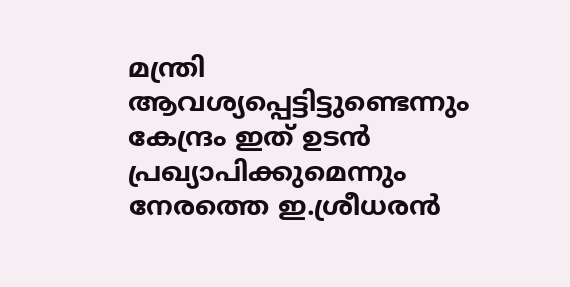മന്ത്രി ആവശ്യപ്പെട്ടിട്ടുണ്ടെന്നും കേന്ദ്രം ഇത് ഉടൻ പ്രഖ്യാപിക്കുമെന്നും നേരത്തെ ഇ.ശ്രീധരൻ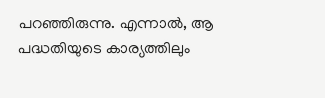പറഞ്ഞിരുന്നു. എന്നാൽ, ആ പദ്ധതിയുടെ കാര്യത്തിലും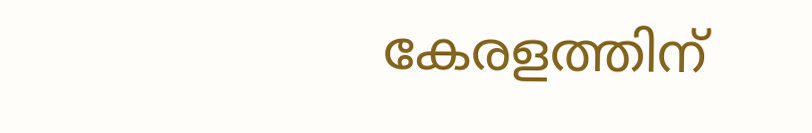കേരളത്തിന്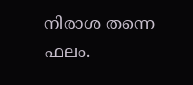നിരാശ തന്നെ ഫലം.